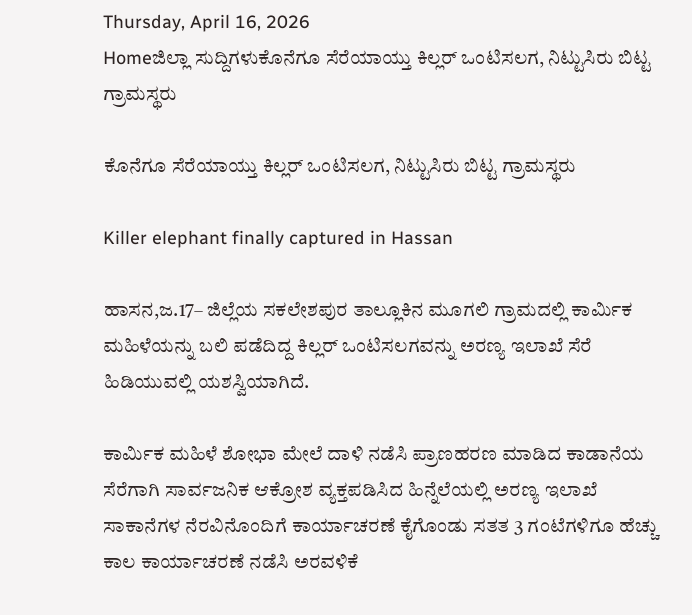Thursday, April 16, 2026
Homeಜಿಲ್ಲಾ ಸುದ್ದಿಗಳುಕೊನೆಗೂ ಸೆರೆಯಾಯ್ತು ಕಿಲ್ಲರ್‌ ಒಂಟಿಸಲಗ, ನಿಟ್ಟುಸಿರು ಬಿಟ್ಟ ಗ್ರಾಮಸ್ಥರು

ಕೊನೆಗೂ ಸೆರೆಯಾಯ್ತು ಕಿಲ್ಲರ್‌ ಒಂಟಿಸಲಗ, ನಿಟ್ಟುಸಿರು ಬಿಟ್ಟ ಗ್ರಾಮಸ್ಥರು

Killer elephant finally captured in Hassan

ಹಾಸನ,ಜ.17– ಜಿಲ್ಲೆಯ ಸಕಲೇಶಪುರ ತಾಲ್ಲೂಕಿನ ಮೂಗಲಿ ಗ್ರಾಮದಲ್ಲಿ ಕಾರ್ಮಿಕ ಮಹಿಳೆಯನ್ನು ಬಲಿ ಪಡೆದಿದ್ದ ಕಿಲ್ಲರ್‌ ಒಂಟಿಸಲಗವನ್ನು ಅರಣ್ಯ ಇಲಾಖೆ ಸೆರೆ ಹಿಡಿಯುವಲ್ಲಿ ಯಶಸ್ವಿಯಾಗಿದೆ.

ಕಾರ್ಮಿಕ ಮಹಿಳೆ ಶೋಭಾ ಮೇಲೆ ದಾಳಿ ನಡೆಸಿ ಪ್ರಾಣಹರಣ ಮಾಡಿದ ಕಾಡಾನೆಯ ಸೆರೆಗಾಗಿ ಸಾರ್ವಜನಿಕ ಆಕ್ರೋಶ ವ್ಯಕ್ತಪಡಿಸಿದ ಹಿನ್ನೆಲೆಯಲ್ಲಿ ಅರಣ್ಯ ಇಲಾಖೆ ಸಾಕಾನೆಗಳ ನೆರವಿನೊಂದಿಗೆ ಕಾರ್ಯಾಚರಣೆ ಕೈಗೊಂಡು ಸತತ 3 ಗಂಟೆಗಳಿಗೂ ಹೆಚ್ಚು ಕಾಲ ಕಾರ್ಯಾಚರಣೆ ನಡೆಸಿ ಅರವಳಿಕೆ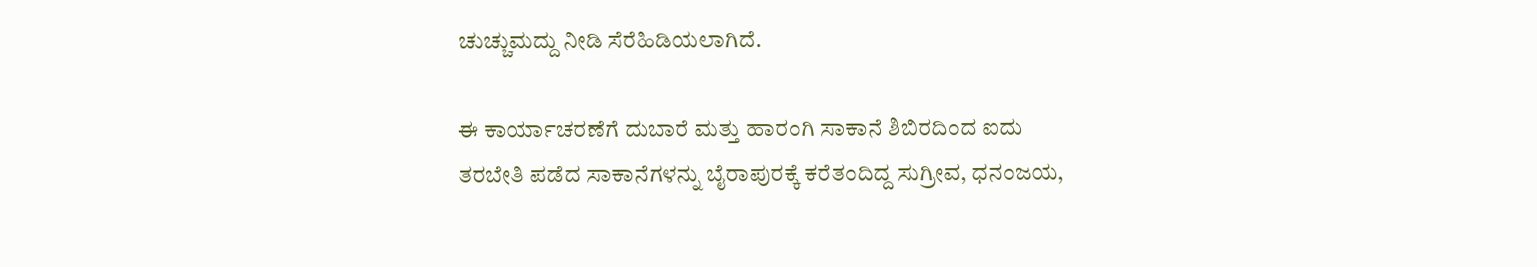ಚುಚ್ಚುಮದ್ದು ನೀಡಿ ಸೆರೆಹಿಡಿಯಲಾಗಿದೆ.

ಈ ಕಾರ್ಯಾಚರಣೆಗೆ ದುಬಾರೆ ಮತ್ತು ಹಾರಂಗಿ ಸಾಕಾನೆ ಶಿಬಿರದಿಂದ ಐದು ತರಬೇತಿ ಪಡೆದ ಸಾಕಾನೆಗಳನ್ನು ಬೈರಾಪುರಕ್ಕೆ ಕರೆತಂದಿದ್ದ ಸುಗ್ರೀವ, ಧನಂಜಯ,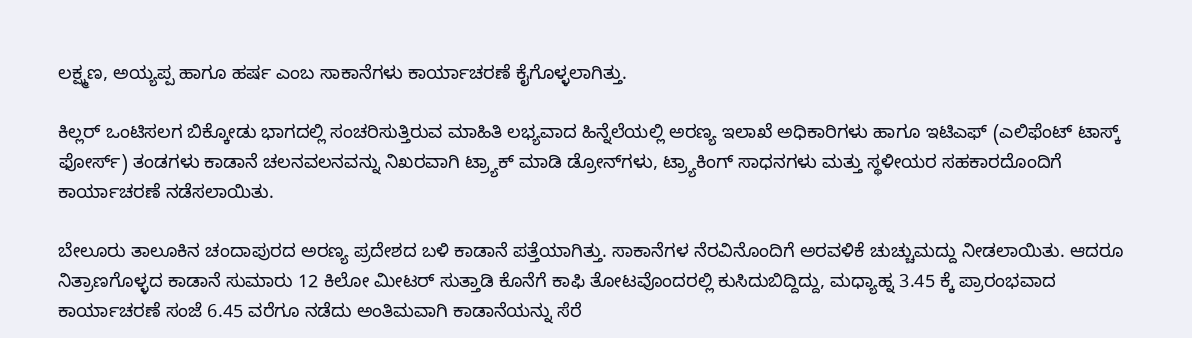ಲಕ್ಷ್ಮಣ, ಅಯ್ಯಪ್ಪ ಹಾಗೂ ಹರ್ಷ ಎಂಬ ಸಾಕಾನೆಗಳು ಕಾರ್ಯಾಚರಣೆ ಕೈಗೊಳ್ಳಲಾಗಿತ್ತು.

ಕಿಲ್ಲರ್‌ ಒಂಟಿಸಲಗ ಬಿಕ್ಕೋಡು ಭಾಗದಲ್ಲಿ ಸಂಚರಿಸುತ್ತಿರುವ ಮಾಹಿತಿ ಲಭ್ಯವಾದ ಹಿನ್ನೆಲೆಯಲ್ಲಿ ಅರಣ್ಯ ಇಲಾಖೆ ಅಧಿಕಾರಿಗಳು ಹಾಗೂ ಇಟಿಎಫ್‌ (ಎಲಿಫೆಂಟ್‌ ಟಾಸ್ಕ್‌ ಫೋರ್ಸ್‌) ತಂಡಗಳು ಕಾಡಾನೆ ಚಲನವಲನವನ್ನು ನಿಖರವಾಗಿ ಟ್ರ್ಯಾಕ್‌ ಮಾಡಿ ಡ್ರೋನ್‌ಗಳು, ಟ್ರ್ಯಾಕಿಂಗ್‌ ಸಾಧನಗಳು ಮತ್ತು ಸ್ಥಳೀಯರ ಸಹಕಾರದೊಂದಿಗೆ ಕಾರ್ಯಾಚರಣೆ ನಡೆಸಲಾಯಿತು.

ಬೇಲೂರು ತಾಲೂಕಿನ ಚಂದಾಪುರದ ಅರಣ್ಯ ಪ್ರದೇಶದ ಬಳಿ ಕಾಡಾನೆ ಪತ್ತೆಯಾಗಿತ್ತು. ಸಾಕಾನೆಗಳ ನೆರವಿನೊಂದಿಗೆ ಅರವಳಿಕೆ ಚುಚ್ಚುಮದ್ದು ನೀಡಲಾಯಿತು. ಆದರೂ ನಿತ್ರಾಣಗೊಳ್ಳದ ಕಾಡಾನೆ ಸುಮಾರು 12 ಕಿಲೋ ಮೀಟರ್‌ ಸುತ್ತಾಡಿ ಕೊನೆಗೆ ಕಾಫಿ ತೋಟವೊಂದರಲ್ಲಿ ಕುಸಿದುಬಿದ್ದಿದ್ದು, ಮಧ್ಯಾಹ್ನ 3.45 ಕ್ಕೆ ಪ್ರಾರಂಭವಾದ ಕಾರ್ಯಾಚರಣೆ ಸಂಜೆ 6.45 ವರೆಗೂ ನಡೆದು ಅಂತಿಮವಾಗಿ ಕಾಡಾನೆಯನ್ನು ಸೆರೆ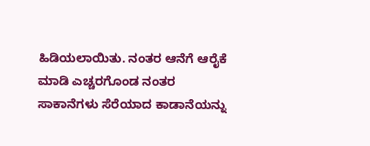ಹಿಡಿಯಲಾಯಿತು. ನಂತರ ಆನೆಗೆ ಆರೈಕೆ ಮಾಡಿ ಎಚ್ಚರಗೊಂಡ ನಂತರ ಸಾಕಾನೆಗಳು ಸೆರೆಯಾದ ಕಾಡಾನೆಯನ್ನು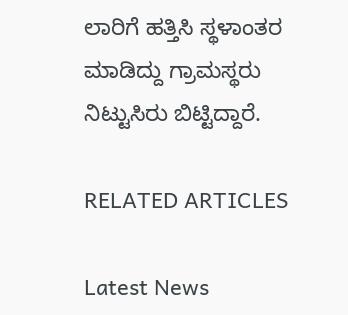ಲಾರಿಗೆ ಹತ್ತಿಸಿ ಸ್ಥಳಾಂತರ ಮಾಡಿದ್ದು ಗ್ರಾಮಸ್ಥರು ನಿಟ್ಟುಸಿರು ಬಿಟ್ಟಿದ್ದಾರೆ.

RELATED ARTICLES

Latest News